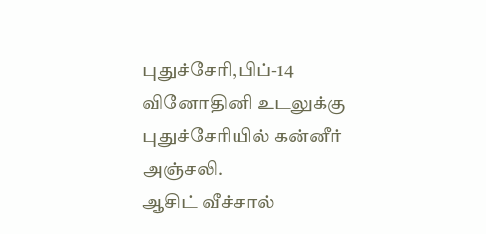புதுச்சேரி,பிப்-14
வினோதினி உடலுக்கு புதுச்சேரியில் கன்னீர் அஞ்சலி.
ஆசிட் வீச்சால்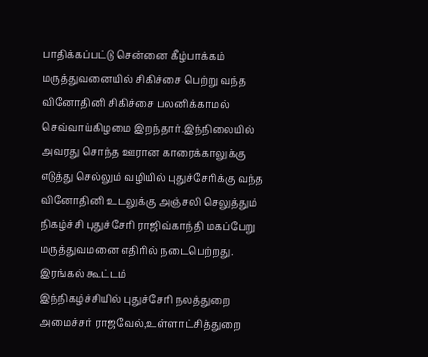பாதிக்கப்பட்டு சென்னை கீழ்பாக்கம் மருத்துவனையில் சிகிச்சை பெற்று வந்த வினோதினி சிகிச்சை பலனிக்காமல் செவ்வாய்கிழமை இறந்தார்.இந்நிலையில் அவரது சொந்த ஊரான காரைக்காலுக்கு எடுத்து செல்லும் வழியில் புதுச்சேரிக்கு வந்த வினோதினி உடலுக்கு அஞ்சலி செலுத்தும் நிகழ்ச்சி புதுச்சேரி ராஜிவ்காந்தி மகப்பேறு மருத்துவமனை எதிரில் நடைபெற்றது.
இரங்கல் கூட்டம்
இந்நிகழ்ச்சியில் புதுச்சேரி நலத்துறை அமைச்சர் ராஜவேல்,உள்ளாட்சித்துறை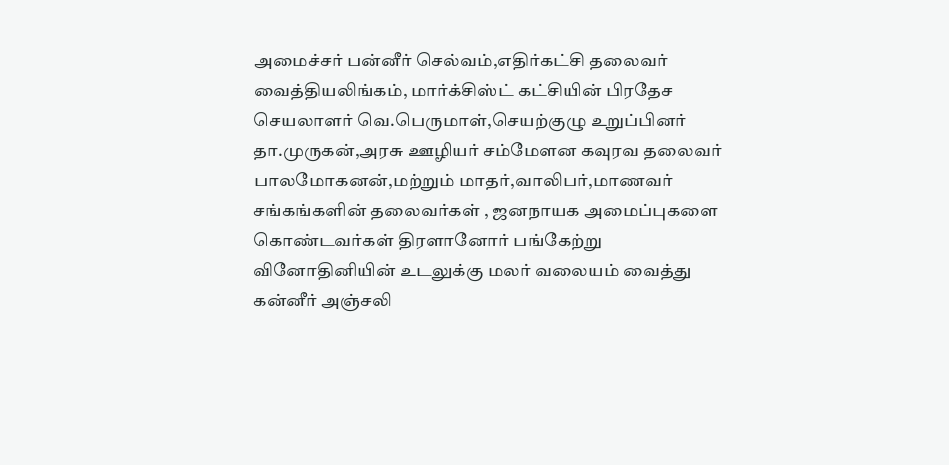அமைச்சர் பன்னீர் செல்வம்,எதிர்கட்சி தலைவர் வைத்தியலிங்கம், மார்க்சிஸ்ட் கட்சியின் பிரதேச செயலாளர் வெ.பெருமாள்,செயற்குழு உறுப்பினர் தா.முருகன்,அரசு ஊழியர் சம்மேளன கவுரவ தலைவர் பாலமோகனன்,மற்றும் மாதர்,வாலிபர்,மாணவர் சங்கங்களின் தலைவர்கள் , ஜனநாயக அமைப்புகளை கொண்டவர்கள் திரளானோர் பங்கேற்று வினோதினியின் உடலுக்கு மலர் வலையம் வைத்து கன்னீர் அஞ்சலி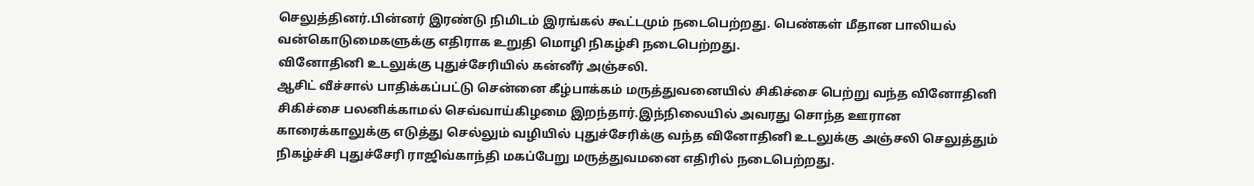செலுத்தினர்.பின்னர் இரண்டு நிமிடம் இரங்கல் கூட்டமும் நடைபெற்றது. பெண்கள் மீதான பாலியல் வன்கொடுமைகளுக்கு எதிராக உறுதி மொழி நிகழ்சி நடைபெற்றது.
வினோதினி உடலுக்கு புதுச்சேரியில் கன்னீர் அஞ்சலி.
ஆசிட் வீச்சால் பாதிக்கப்பட்டு சென்னை கீழ்பாக்கம் மருத்துவனையில் சிகிச்சை பெற்று வந்த வினோதினி சிகிச்சை பலனிக்காமல் செவ்வாய்கிழமை இறந்தார்.இந்நிலையில் அவரது சொந்த ஊரான காரைக்காலுக்கு எடுத்து செல்லும் வழியில் புதுச்சேரிக்கு வந்த வினோதினி உடலுக்கு அஞ்சலி செலுத்தும் நிகழ்ச்சி புதுச்சேரி ராஜிவ்காந்தி மகப்பேறு மருத்துவமனை எதிரில் நடைபெற்றது.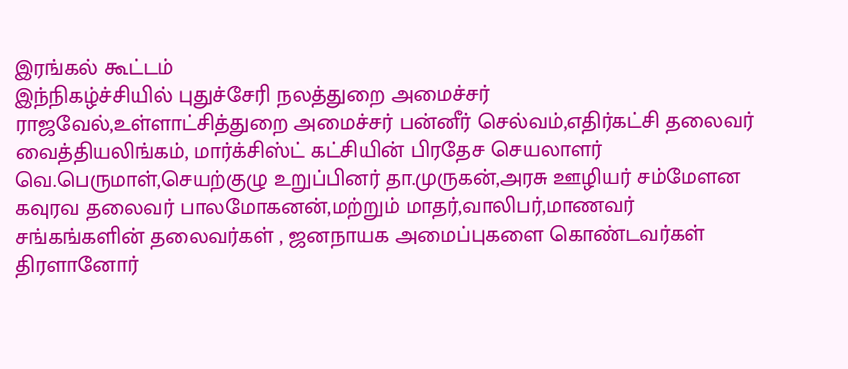இரங்கல் கூட்டம்
இந்நிகழ்ச்சியில் புதுச்சேரி நலத்துறை அமைச்சர் ராஜவேல்,உள்ளாட்சித்துறை அமைச்சர் பன்னீர் செல்வம்,எதிர்கட்சி தலைவர் வைத்தியலிங்கம், மார்க்சிஸ்ட் கட்சியின் பிரதேச செயலாளர் வெ.பெருமாள்,செயற்குழு உறுப்பினர் தா.முருகன்,அரசு ஊழியர் சம்மேளன கவுரவ தலைவர் பாலமோகனன்,மற்றும் மாதர்,வாலிபர்,மாணவர் சங்கங்களின் தலைவர்கள் , ஜனநாயக அமைப்புகளை கொண்டவர்கள் திரளானோர்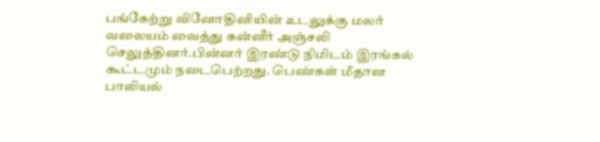பங்கேற்று வினோதினியின் உடலுக்கு மலர் வலையம் வைத்து கன்னீர் அஞ்சலி செலுத்தினர்.பின்னர் இரண்டு நிமிடம் இரங்கல் கூட்டமும் நடைபெற்றது. பெண்கள் மீதான பாலியல்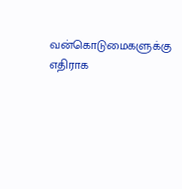வன்கொடுமைகளுக்கு எதிராக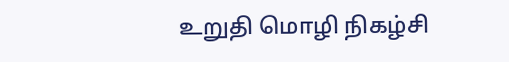உறுதி மொழி நிகழ்சி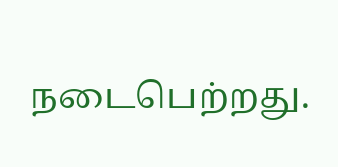நடைபெற்றது.